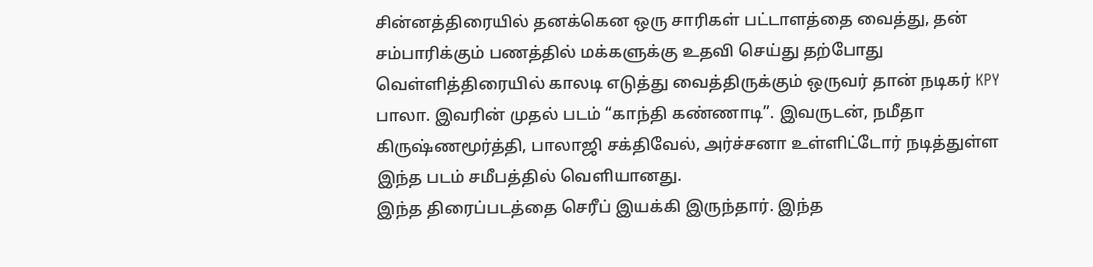சின்னத்திரையில் தனக்கென ஒரு சாரிகள் பட்டாளத்தை வைத்து, தன் சம்பாரிக்கும் பணத்தில் மக்களுக்கு உதவி செய்து தற்போது வெள்ளித்திரையில் காலடி எடுத்து வைத்திருக்கும் ஒருவர் தான் நடிகர் KPY பாலா. இவரின் முதல் படம் “காந்தி கண்ணாடி”. இவருடன், நமீதா கிருஷ்ணமூர்த்தி, பாலாஜி சக்திவேல், அர்ச்சனா உள்ளிட்டோர் நடித்துள்ள இந்த படம் சமீபத்தில் வெளியானது.
இந்த திரைப்படத்தை செரீப் இயக்கி இருந்தார். இந்த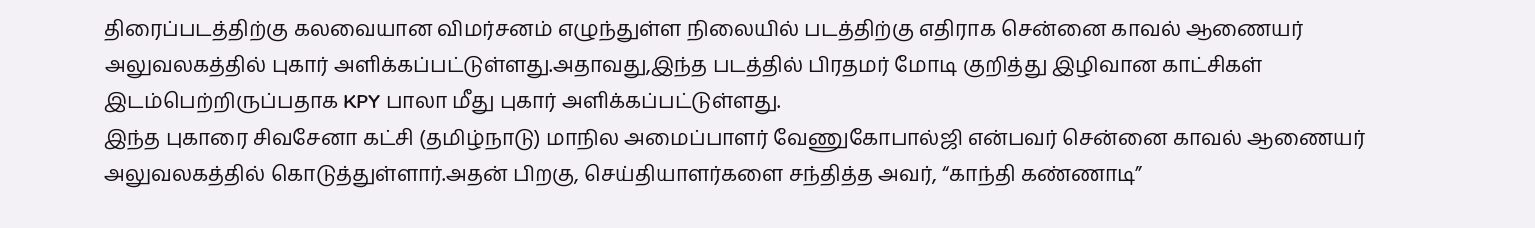திரைப்படத்திற்கு கலவையான விமர்சனம் எழுந்துள்ள நிலையில் படத்திற்கு எதிராக சென்னை காவல் ஆணையர் அலுவலகத்தில் புகார் அளிக்கப்பட்டுள்ளது.அதாவது,இந்த படத்தில் பிரதமர் மோடி குறித்து இழிவான காட்சிகள் இடம்பெற்றிருப்பதாக KPY பாலா மீது புகார் அளிக்கப்பட்டுள்ளது.
இந்த புகாரை சிவசேனா கட்சி (தமிழ்நாடு) மாநில அமைப்பாளர் வேணுகோபால்ஜி என்பவர் சென்னை காவல் ஆணையர் அலுவலகத்தில் கொடுத்துள்ளார்.அதன் பிறகு, செய்தியாளர்களை சந்தித்த அவர், “காந்தி கண்ணாடி”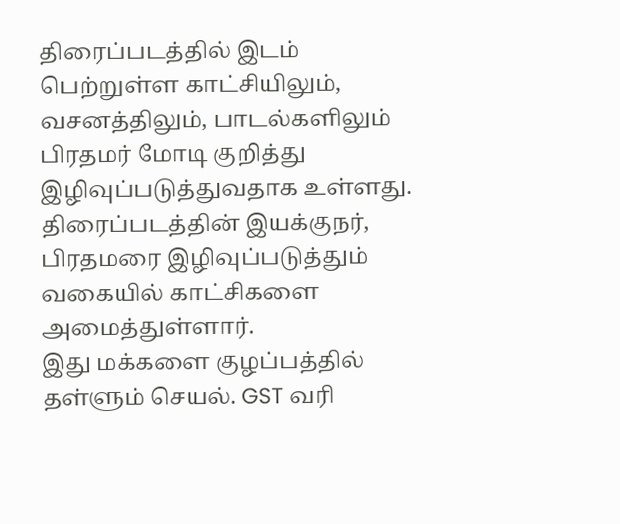திரைப்படத்தில் இடம் பெற்றுள்ள காட்சியிலும், வசனத்திலும், பாடல்களிலும் பிரதமர் மோடி குறித்து இழிவுப்படுத்துவதாக உள்ளது. திரைப்படத்தின் இயக்குநர், பிரதமரை இழிவுப்படுத்தும் வகையில் காட்சிகளை அமைத்துள்ளார்.
இது மக்களை குழப்பத்தில் தள்ளும் செயல். GST வரி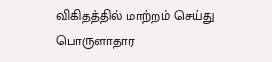விகிதத்தில் மாற்றம் செய்து பொருளாதார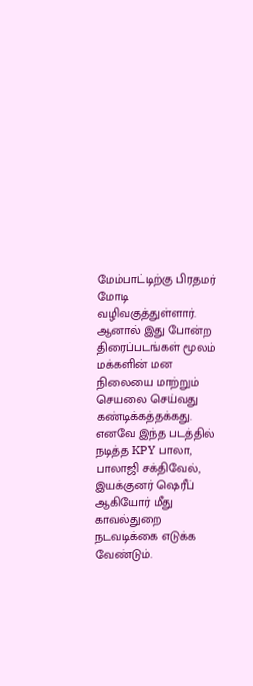மேம்பாட்டிற்கு பிரதமர் மோடி வழிவகுத்துள்ளார். ஆனால் இது போன்ற திரைப்படங்கள் மூலம் மக்களின் மன நிலையை மாற்றும் செயலை செய்வது கண்டிக்கத்தக்கது. எனவே இந்த படத்தில் நடித்த KPY பாலா, பாலாஜி சக்திவேல், இயக்குனர் ஷெரீப் ஆகியோர் மீது காவல்துறை நடவடிக்கை எடுக்க வேண்டும்.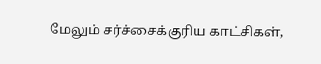மேலும் சர்ச்சைக்குரிய காட்சிகள்,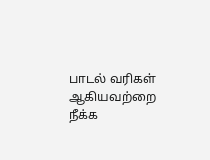பாடல் வரிகள் ஆகியவற்றை நீக்க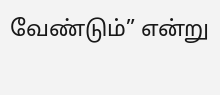வேண்டும்” என்று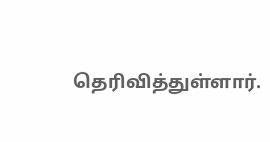தெரிவித்துள்ளார்.